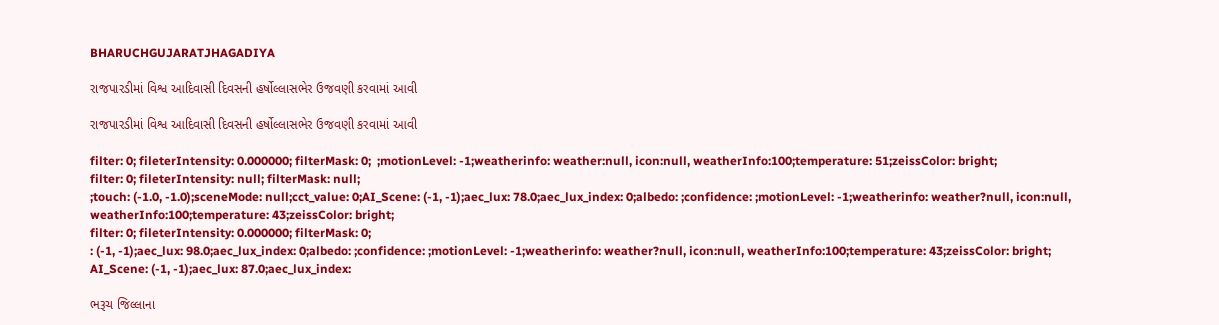BHARUCHGUJARATJHAGADIYA

રાજપારડીમાં વિશ્વ આદિવાસી દિવસની હર્ષોલ્લાસભેર ઉજવણી કરવામાં આવી

રાજપારડીમાં વિશ્વ આદિવાસી દિવસની હર્ષોલ્લાસભેર ઉજવણી કરવામાં આવી

filter: 0; fileterIntensity: 0.000000; filterMask: 0;  ;motionLevel: -1;weatherinfo: weather:null, icon:null, weatherInfo:100;temperature: 51;zeissColor: bright;
filter: 0; fileterIntensity: null; filterMask: null;
;touch: (-1.0, -1.0);sceneMode: null;cct_value: 0;AI_Scene: (-1, -1);aec_lux: 78.0;aec_lux_index: 0;albedo: ;confidence: ;motionLevel: -1;weatherinfo: weather?null, icon:null, weatherInfo:100;temperature: 43;zeissColor: bright;
filter: 0; fileterIntensity: 0.000000; filterMask: 0;
: (-1, -1);aec_lux: 98.0;aec_lux_index: 0;albedo: ;confidence: ;motionLevel: -1;weatherinfo: weather?null, icon:null, weatherInfo:100;temperature: 43;zeissColor: bright;
AI_Scene: (-1, -1);aec_lux: 87.0;aec_lux_index:

ભરૂચ જિલ્લાના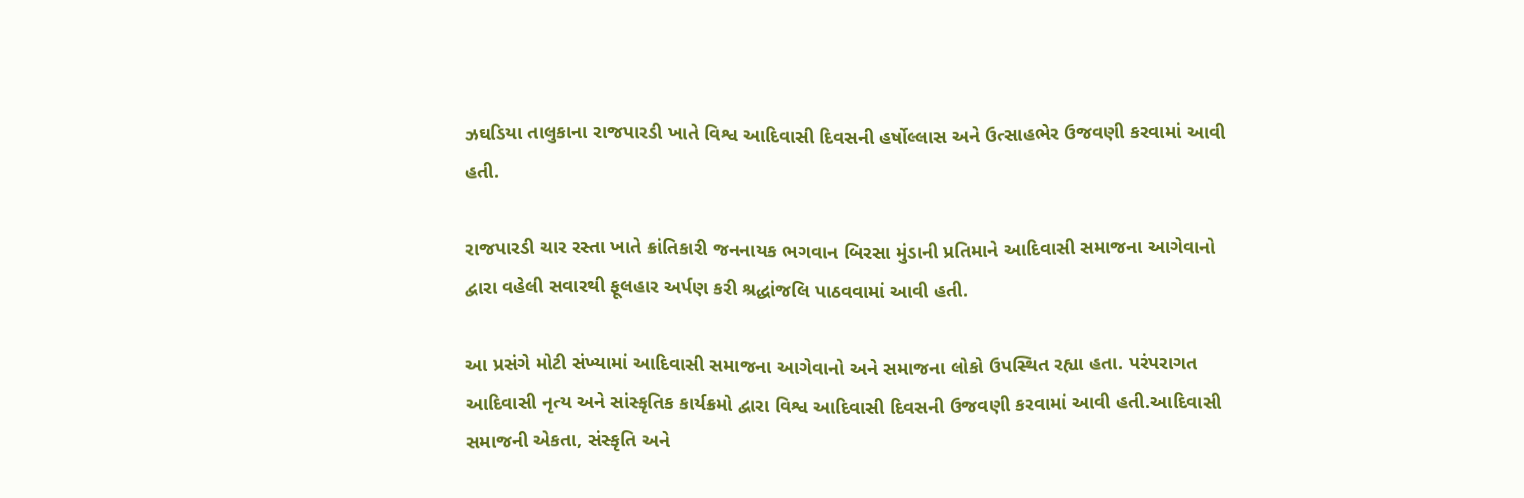ઝઘડિયા તાલુકાના રાજપારડી ખાતે વિશ્વ આદિવાસી દિવસની હર્ષોલ્લાસ અને ઉત્સાહભેર ઉજવણી કરવામાં આવી હતી.

રાજપારડી ચાર રસ્તા ખાતે ક્રાંતિકારી જનનાયક ભગવાન બિરસા મુંડાની પ્રતિમાને આદિવાસી સમાજના આગેવાનો દ્વારા વહેલી સવારથી ફૂલહાર અર્પણ કરી શ્રદ્ધાંજલિ પાઠવવામાં આવી હતી.

આ પ્રસંગે મોટી સંખ્યામાં આદિવાસી સમાજના આગેવાનો અને સમાજના લોકો ઉપસ્થિત રહ્યા હતા. પરંપરાગત આદિવાસી નૃત્ય અને સાંસ્કૃતિક કાર્યક્રમો દ્વારા વિશ્વ આદિવાસી દિવસની ઉજવણી કરવામાં આવી હતી.આદિવાસી સમાજની એકતા, સંસ્કૃતિ અને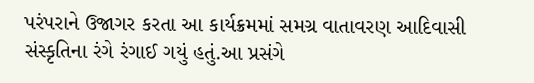પરંપરાને ઉજાગર કરતા આ કાર્યક્રમમાં સમગ્ર વાતાવરણ આદિવાસી સંસ્કૃતિના રંગે રંગાઈ ગયું હતું.આ પ્રસંગે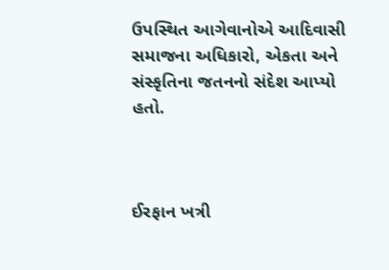ઉપસ્થિત આગેવાનોએ આદિવાસી સમાજના અધિકારો, એકતા અને સંસ્કૃતિના જતનનો સંદેશ આપ્યો હતો.



ઈરફાન ખત્રી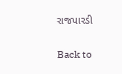રાજપારડી

Back to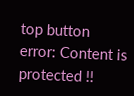top button
error: Content is protected !!